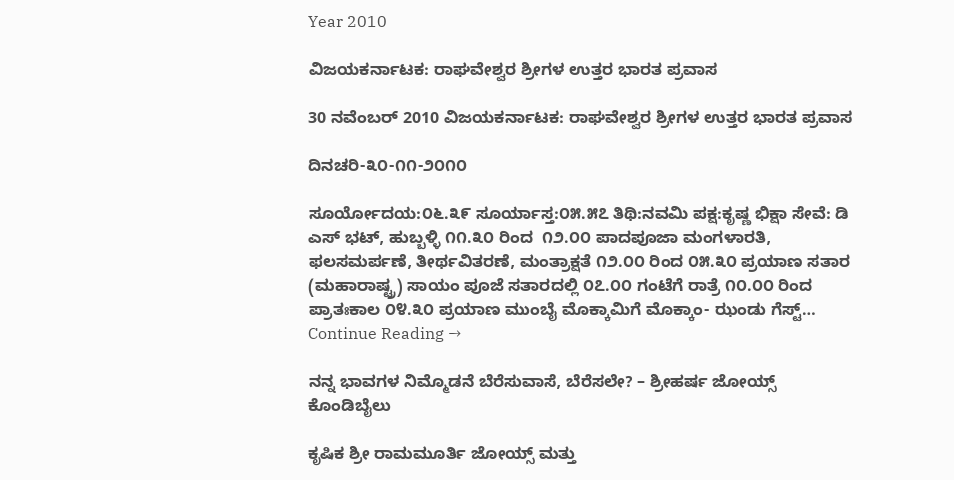Year 2010

ವಿಜಯಕರ್ನಾಟಕ: ರಾಘವೇಶ್ವರ ಶ್ರೀಗಳ ಉತ್ತರ ಭಾರತ ಪ್ರವಾಸ

30 ನವೆಂಬರ್ 2010 ವಿಜಯಕರ್ನಾಟಕ: ರಾಘವೇಶ್ವರ ಶ್ರೀಗಳ ಉತ್ತರ ಭಾರತ ಪ್ರವಾಸ

ದಿನಚರಿ-೩೦-೧೧-೨೦೧೦

ಸೂರ್ಯೋದಯ:೦೬.೩೯ ಸೂರ್ಯಾಸ್ತ:೦೫.೫೭ ತಿಥಿ:ನವಮಿ ಪಕ್ಷ:ಕೃಷ್ಣ ಭಿಕ್ಷಾ ಸೇವೆ: ಡಿ ಎಸ್ ಭಟ್, ಹುಬ್ಬಳ್ಳಿ ೧೧.೩೦ ರಿಂದ  ೧೨.೦೦ ಪಾದಪೂಜಾ ಮಂಗಳಾರತಿ, ಫಲಸಮರ್ಪಣೆ, ತೀರ್ಥವಿತರಣೆ, ಮಂತ್ರಾಕ್ಷತೆ ೧೨.೦೦ ರಿಂದ ೦೫.೩೦ ಪ್ರಯಾಣ ಸತಾರ (ಮಹಾರಾಷ್ಟ್ರ) ಸಾಯಂ ಪೂಜೆ ಸತಾರದಲ್ಲಿ ೦೭.೦೦ ಗಂಟೆಗೆ ರಾತ್ರೆ ೧೦.೦೦ ರಿಂದ ಪ್ರಾತಃಕಾಲ ೦೪.೩೦ ಪ್ರಯಾಣ ಮುಂಬೈ ಮೊಕ್ಕಾಮಿಗೆ ಮೊಕ್ಕಾಂ- ಝಂಡು ಗೆಸ್ಟ್… Continue Reading →

ನನ್ನ ಭಾವಗಳ ನಿಮ್ಮೊಡನೆ ಬೆರೆಸುವಾಸೆ, ಬೆರೆಸಲೇ? – ಶ್ರೀಹರ್ಷ ಜೋಯ್ಸ್ ಕೊಂಡಿಬೈಲು

ಕೃಷಿಕ ಶ್ರೀ ರಾಮಮೂರ್ತಿ ಜೋಯ್ಸ್ ಮತ್ತು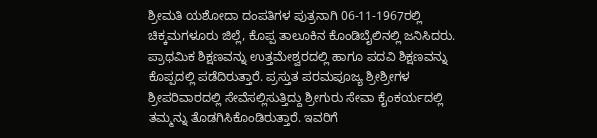ಶ್ರೀಮತಿ ಯಶೋದಾ ದಂಪತಿಗಳ ಪುತ್ರನಾಗಿ 06-11-1967ರಲ್ಲಿ ಚಿಕ್ಕಮಗಳೂರು ಜಿಲ್ಲೆ, ಕೊಪ್ಪ ತಾಲೂಕಿನ ಕೊಂಡಿಬೈಲಿನಲ್ಲಿ ಜನಿಸಿದರು. ಪ್ರಾಥಮಿಕ ಶಿಕ್ಷಣವನ್ನು ಉತ್ತಮೇಶ್ವರದಲ್ಲಿ ಹಾಗೂ ಪದವಿ ಶಿಕ್ಷಣವನ್ನು ಕೊಪ್ಪದಲ್ಲಿ ಪಡೆದಿರುತ್ತಾರೆ. ಪ್ರಸ್ತುತ ಪರಮಪೂಜ್ಯ ಶ್ರೀಶ್ರೀಗಳ ಶ್ರೀಪರಿವಾರದಲ್ಲಿ ಸೇವೆಸಲ್ಲಿಸುತ್ತಿದ್ದು ಶ್ರೀಗುರು ಸೇವಾ ಕೈಂಕರ್ಯದಲ್ಲಿ ತಮ್ಮನ್ನು ತೊಡಗಿಸಿಕೊಂಡಿರುತ್ತಾರೆ. ಇವರಿಗೆ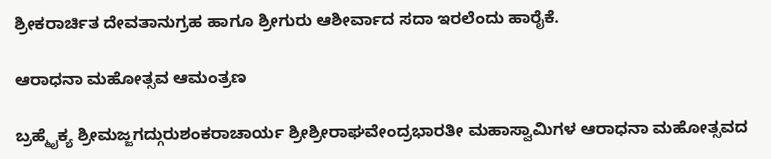ಶ್ರೀಕರಾರ್ಚಿತ ದೇವತಾನುಗ್ರಹ ಹಾಗೂ ಶ್ರೀಗುರು ಆಶೀರ್ವಾದ ಸದಾ ಇರಲೆಂದು ಹಾರೈಕೆ.

ಆರಾಧನಾ ಮಹೋತ್ಸವ ಆಮಂತ್ರಣ

ಬ್ರಹ್ಮೈಕ್ಯ ಶ್ರೀಮಜ್ಜಗದ್ಗುರುಶಂಕರಾಚಾರ್ಯ ಶ್ರೀಶ್ರೀರಾಘವೇಂದ್ರಭಾರತೀ ಮಹಾಸ್ವಾಮಿಗಳ ಆರಾಧನಾ ಮಹೋತ್ಸವದ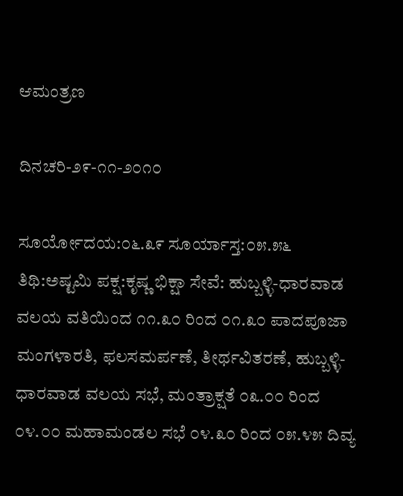ಆಮಂತ್ರಣ

ದಿನಚರಿ-೨೯-೧೧-೨೦೧೦

ಸೂರ್ಯೋದಯ:೦೬.೩೯ ಸೂರ್ಯಾಸ್ತ:೦೫.೫೬ ತಿಥಿ:ಅಷ್ಟಮಿ ಪಕ್ಷ:ಕೃಷ್ಣ ಭಿಕ್ಷಾ ಸೇವೆ: ಹುಬ್ಬಳ್ಳಿ-ಧಾರವಾಡ ವಲಯ ವತಿಯಿಂದ ೧೧.೩೦ ರಿಂದ ೦೧.೩೦ ಪಾದಪೂಜಾ ಮಂಗಳಾರತಿ, ಫಲಸಮರ್ಪಣೆ, ತೀರ್ಥವಿತರಣೆ, ಹುಬ್ಬಳ್ಳಿ-ಧಾರವಾಡ ವಲಯ ಸಭೆ, ಮಂತ್ರಾಕ್ಷತೆ ೦೩.೦೦ ರಿಂದ ೦೪.೦೦ ಮಹಾಮಂಡಲ ಸಭೆ ೦೪.೩೦ ರಿಂದ ೦೫.೪೫ ದಿವ್ಯ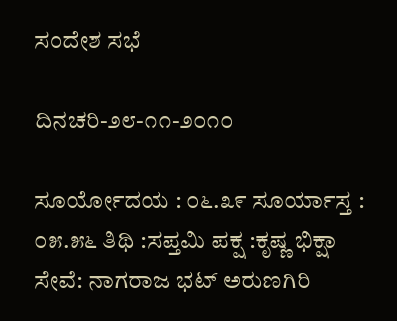ಸಂದೇಶ ಸಭೆ

ದಿನಚರಿ-೨೮-೧೧-೨೦೧೦

ಸೂರ್ಯೋದಯ : ೦೬.೩೯ ಸೂರ್ಯಾಸ್ತ : ೦೫.೫೬ ತಿಥಿ :ಸಪ್ತಮಿ ಪಕ್ಷ :ಕೃಷ್ಣ ಭಿಕ್ಷಾ ಸೇವೆ: ನಾಗರಾಜ ಭಟ್ ಅರುಣಗಿರಿ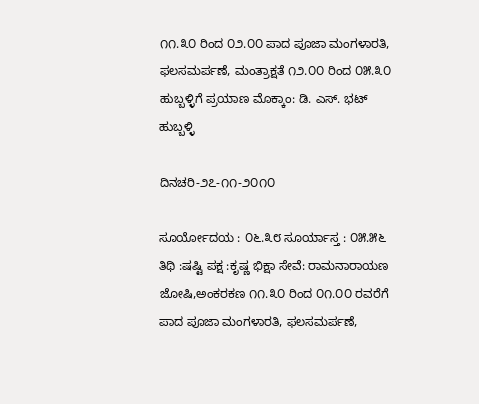೧೧.೩೦ ರಿಂದ ೦೨.೦೦ ಪಾದ ಪೂಜಾ ಮಂಗಳಾರತಿ, ಫಲಸಮರ್ಪಣೆ, ಮಂತ್ರಾಕ್ಷತೆ ೧೨.೦೦ ರಿಂದ ೦೫.೩೦  ಹುಬ್ಬಳ್ಳಿಗೆ ಪ್ರಯಾಣ ಮೊಕ್ಕಾಂ: ಡಿ. ಎಸ್. ಭಟ್ ಹುಬ್ಬಳ್ಳಿ

ದಿನಚರಿ-೨೭-೧೧-೨೦೧೦

ಸೂರ್ಯೋದಯ : ೦೬.೩೮ ಸೂರ್ಯಾಸ್ತ : ೦೫.೫೬ ತಿಥಿ :ಷಷ್ಟಿ ಪಕ್ಷ :ಕೃಷ್ಣ ಭಿಕ್ಷಾ ಸೇವೆ: ರಾಮನಾರಾಯಣ ಜೋಷಿ,ಅಂಕರಕಣ ೧೧.೩೦ ರಿಂದ ೦೧.೦೦ ರವರೆಗೆ ಪಾದ ಪೂಜಾ ಮಂಗಳಾರತಿ, ಫಲಸಮರ್ಪಣೆ,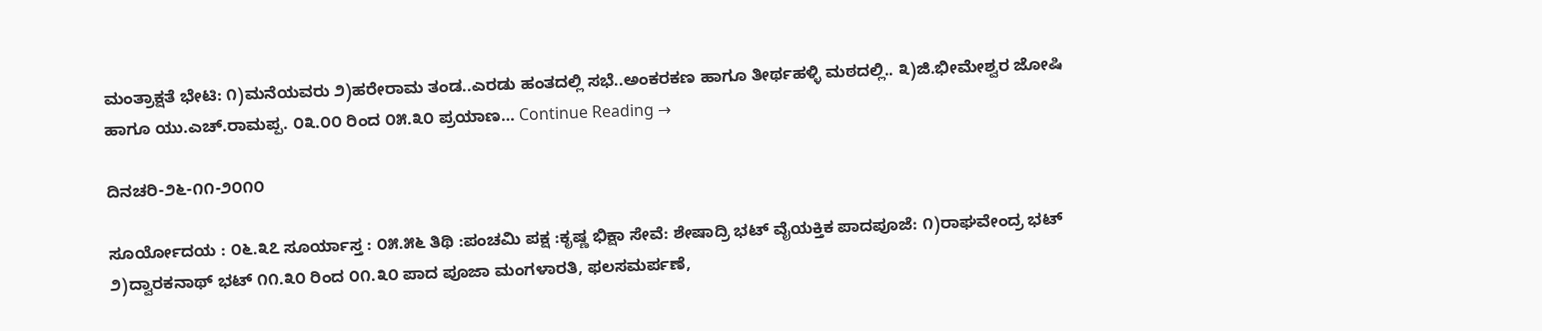ಮಂತ್ರಾಕ್ಷತೆ ಭೇಟಿ: ೧)ಮನೆಯವರು ೨)ಹರೇರಾಮ ತಂಡ..ಎರಡು ಹಂತದಲ್ಲಿ ಸಭೆ..ಅಂಕರಕಣ ಹಾಗೂ ತೀರ್ಥಹಳ್ಳಿ ಮಠದಲ್ಲಿ.. ೩)ಜಿ.ಭೀಮೇಶ್ವರ ಜೋಷಿ ಹಾಗೂ ಯು.ಎಚ್.ರಾಮಪ್ಪ. ೦೩.೦೦ ರಿಂದ ೦೫.೩೦ ಪ್ರಯಾಣ… Continue Reading →

ದಿನಚರಿ-೨೬-೧೧-೨೦೧೦

ಸೂರ್ಯೋದಯ : ೦೬.೩೭ ಸೂರ್ಯಾಸ್ತ : ೦೫.೫೬ ತಿಥಿ :ಪಂಚಮಿ ಪಕ್ಷ :ಕೃಷ್ಣ ಭಿಕ್ಷಾ ಸೇವೆ: ಶೇಷಾದ್ರಿ ಭಟ್ ವೈಯಕ್ತಿಕ ಪಾದಪೂಜೆ: ೧)ರಾಘವೇಂದ್ರ ಭಟ್ ೨)ದ್ವಾರಕನಾಥ್ ಭಟ್ ೧೧.೩೦ ರಿಂದ ೦೧.೩೦ ಪಾದ ಪೂಜಾ ಮಂಗಳಾರತಿ, ಫಲಸಮರ್ಪಣೆ,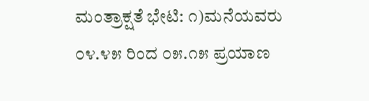ಮಂತ್ರಾಕ್ಷತೆ ಭೇಟಿ: ೧)ಮನೆಯವರು ೦೪.೪೫ ರಿಂದ ೦೫.೧೫ ಪ್ರಯಾಣ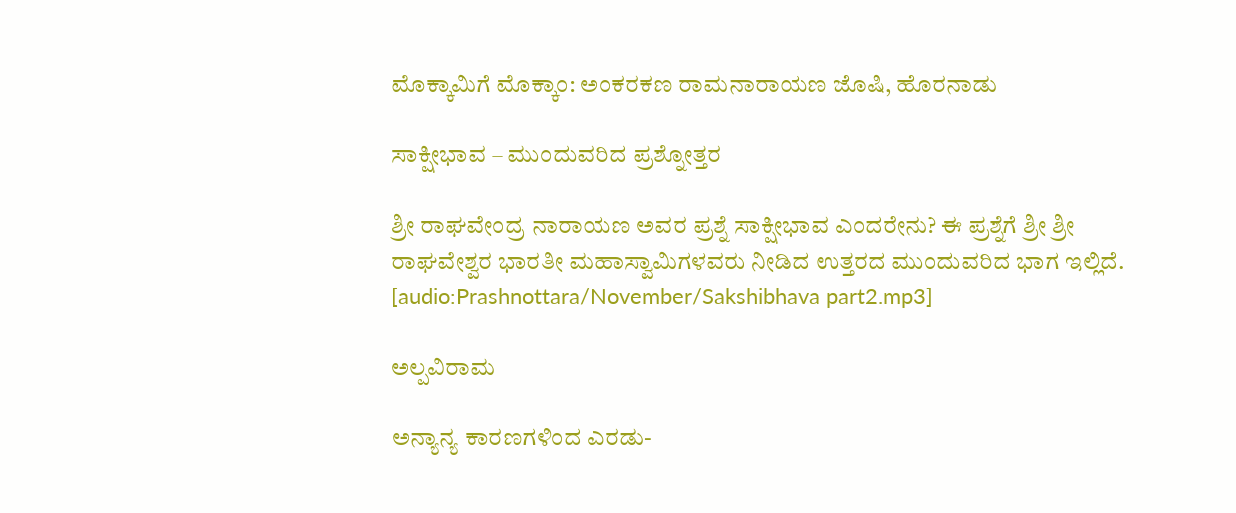ಮೊಕ್ಕಾಮಿಗೆ ಮೊಕ್ಕಾಂ: ಅಂಕರಕಣ ರಾಮನಾರಾಯಣ ಜೊಷಿ, ಹೊರನಾಡು

ಸಾಕ್ಷೀಭಾವ – ಮುಂದುವರಿದ ಪ್ರಶ್ನೋತ್ತರ

ಶ್ರೀ ರಾಘವೇಂದ್ರ ನಾರಾಯಣ ಅವರ ಪ್ರಶ್ನೆ ಸಾಕ್ಷೀಭಾವ ಎಂದರೇನು? ಈ ಪ್ರಶ್ನೆಗೆ ಶ್ರೀ ಶ್ರೀ ರಾಘವೇಶ್ವರ ಭಾರತೀ ಮಹಾಸ್ವಾಮಿಗಳವರು ನೀಡಿದ ಉತ್ತರದ ಮುಂದುವರಿದ ಭಾಗ ಇಲ್ಲಿದೆ. [audio:Prashnottara/November/Sakshibhava part2.mp3]

ಅಲ್ಪವಿರಾಮ

ಅನ್ಯಾನ್ಯ ಕಾರಣಗಳಿಂದ ಎರಡು-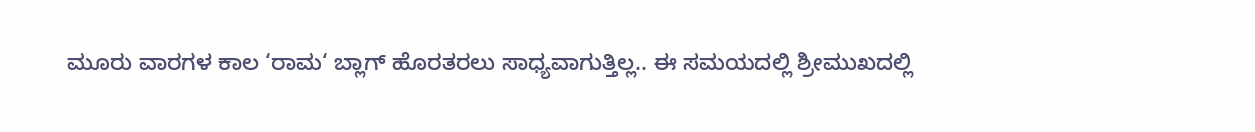ಮೂರು ವಾರಗಳ ಕಾಲ ‘ರಾಮ‘ ಬ್ಲಾಗ್ ಹೊರತರಲು ಸಾಧ್ಯವಾಗುತ್ತಿಲ್ಲ.. ಈ ಸಮಯದಲ್ಲಿ ಶ್ರೀಮುಖದಲ್ಲಿ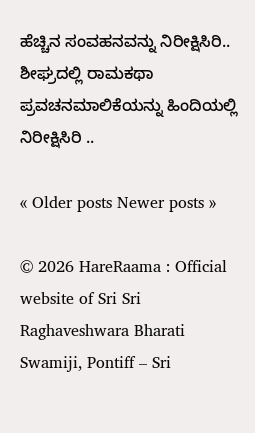ಹೆಚ್ಚಿನ ಸಂವಹನವನ್ನು ನಿರೀಕ್ಷಿಸಿರಿ.. ಶೀಘ್ರದಲ್ಲಿ ರಾಮಕಥಾ ಪ್ರವಚನಮಾಲಿಕೆಯನ್ನು ಹಿಂದಿಯಲ್ಲಿ ನಿರೀಕ್ಷಿಸಿರಿ ..

« Older posts Newer posts »

© 2026 HareRaama : Official website of Sri Sri Raghaveshwara Bharati Swamiji, Pontiff – Sri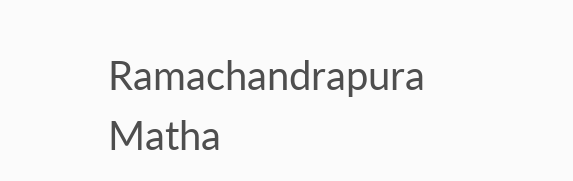Ramachandrapura Matha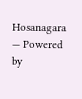Hosanagara — Powered by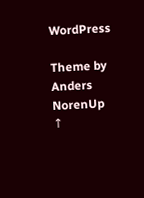WordPress

Theme by Anders NorenUp ↑